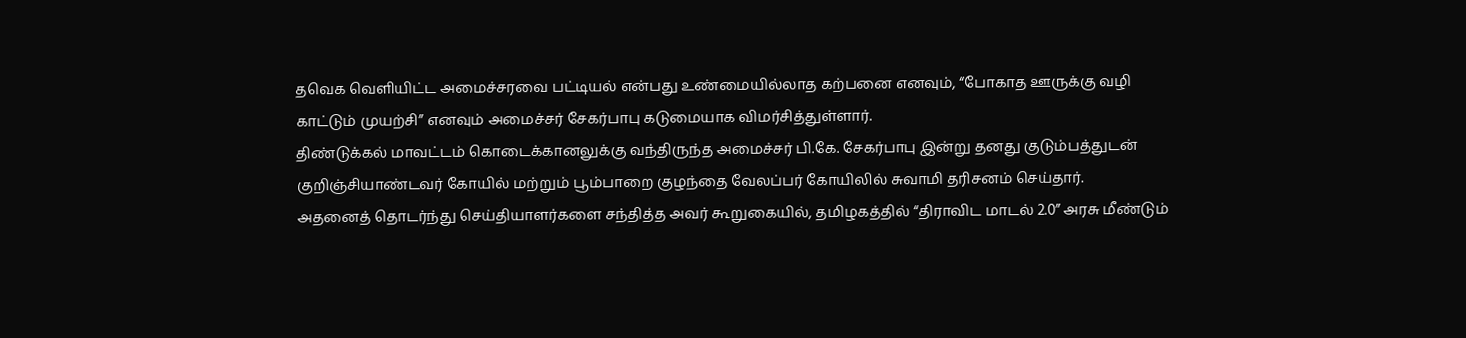தவெக வெளியிட்ட அமைச்சரவை பட்டியல் என்பது உண்மையில்லாத கற்பனை எனவும், “போகாத ஊருக்கு வழி காட்டும் முயற்சி” எனவும் அமைச்சர் சேகர்பாபு கடுமையாக விமர்சித்துள்ளார்.
திண்டுக்கல் மாவட்டம் கொடைக்கானலுக்கு வந்திருந்த அமைச்சர் பி.கே. சேகர்பாபு இன்று தனது குடும்பத்துடன் குறிஞ்சியாண்டவர் கோயில் மற்றும் பூம்பாறை குழந்தை வேலப்பர் கோயிலில் சுவாமி தரிசனம் செய்தார்.
அதனைத் தொடர்ந்து செய்தியாளர்களை சந்தித்த அவர் கூறுகையில், தமிழகத்தில் “திராவிட மாடல் 2.0” அரசு மீண்டும்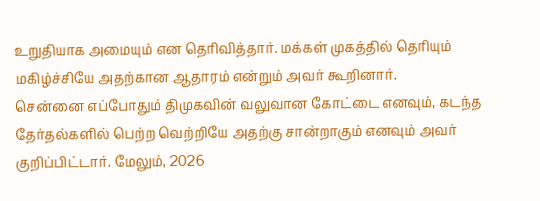உறுதியாக அமையும் என தெரிவித்தார். மக்கள் முகத்தில் தெரியும் மகிழ்ச்சியே அதற்கான ஆதாரம் என்றும் அவர் கூறினார்.
சென்னை எப்போதும் திமுகவின் வலுவான கோட்டை எனவும், கடந்த தேர்தல்களில் பெற்ற வெற்றியே அதற்கு சான்றாகும் எனவும் அவர் குறிப்பிட்டார். மேலும், 2026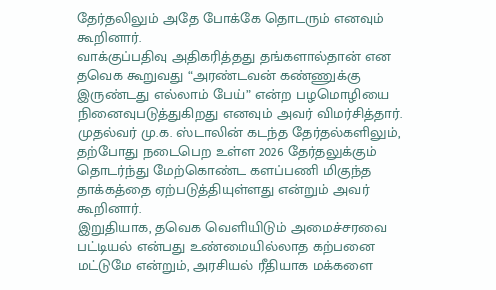தேர்தலிலும் அதே போக்கே தொடரும் எனவும் கூறினார்.
வாக்குப்பதிவு அதிகரித்தது தங்களால்தான் என தவெக கூறுவது “அரண்டவன் கண்ணுக்கு இருண்டது எல்லாம் பேய்” என்ற பழமொழியை நினைவுபடுத்துகிறது எனவும் அவர் விமர்சித்தார்.
முதல்வர் மு.க. ஸ்டாலின் கடந்த தேர்தல்களிலும், தற்போது நடைபெற உள்ள 2026 தேர்தலுக்கும் தொடர்ந்து மேற்கொண்ட களப்பணி மிகுந்த தாக்கத்தை ஏற்படுத்தியுள்ளது என்றும் அவர் கூறினார்.
இறுதியாக, தவெக வெளியிடும் அமைச்சரவை பட்டியல் என்பது உண்மையில்லாத கற்பனை மட்டுமே என்றும், அரசியல் ரீதியாக மக்களை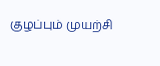குழப்பும் முயற்சி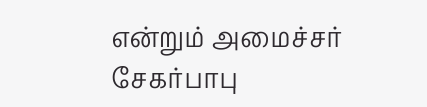என்றும் அமைச்சர் சேகர்பாபு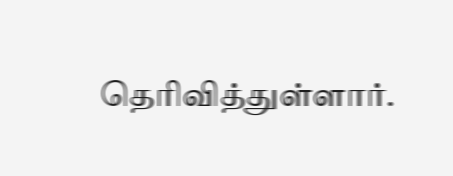தெரிவித்துள்ளார்.